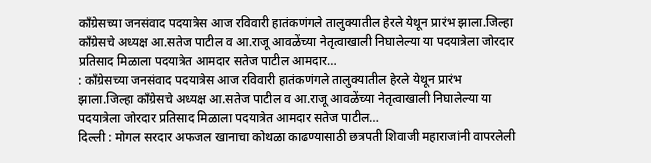काँग्रेसच्या जनसंवाद पदयात्रेस आज रविवारी हातंकणंगले तालुक्यातील हेरले येथून प्रारंभ झाला.जिल्हा काँग्रेसचे अध्यक्ष आ.सतेज पाटील व आ.राजू आवळेंच्या नेतृत्वाखाली निघालेल्या या पदयात्रेला जोरदार प्रतिसाद मिळाला पदयात्रेत आमदार सतेज पाटील आमदार…
: काँग्रेसच्या जनसंवाद पदयात्रेस आज रविवारी हातंकणंगले तालुक्यातील हेरले येथून प्रारंभ झाला.जिल्हा काँग्रेसचे अध्यक्ष आ.सतेज पाटील व आ.राजू आवळेंच्या नेतृत्वाखाली निघालेल्या या पदयात्रेला जोरदार प्रतिसाद मिळाला पदयात्रेत आमदार सतेज पाटील…
दिल्ली : मोगल सरदार अफजल खानाचा कोथळा काढण्यासाठी छत्रपती शिवाजी महाराजांनी वापरलेली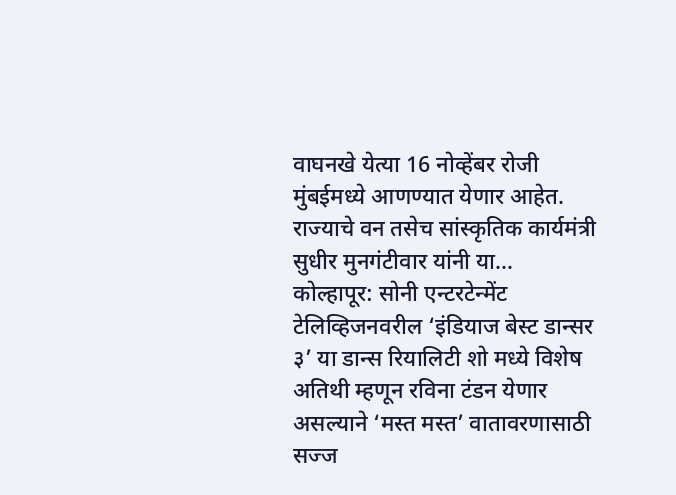वाघनखे येत्या 16 नोव्हेंबर रोजी मुंबईमध्ये आणण्यात येणार आहेत. राज्याचे वन तसेच सांस्कृतिक कार्यमंत्री सुधीर मुनगंटीवार यांनी या…
कोल्हापूर: सोनी एन्टरटेन्मेंट टेलिव्हिजनवरील ‘इंडियाज बेस्ट डान्सर ३’ या डान्स रियालिटी शो मध्ये विशेष अतिथी म्हणून रविना टंडन येणार असल्याने ‘मस्त मस्त’ वातावरणासाठी सज्ज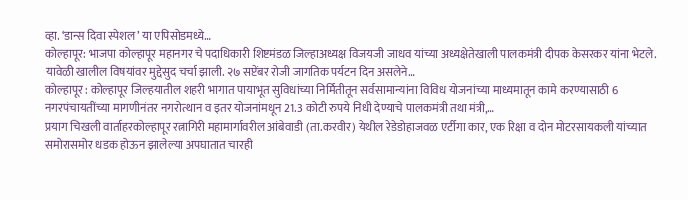व्हा. ‘डान्स दिवा स्पेशल’ या एपिसोडमध्ये…
कोल्हापूर: भाजपा कोल्हापूर महानगर चे पदाधिकारी शिष्टमंडळ जिल्हाअध्यक्ष विजयजी जाधव यांच्या अध्यक्षेतेखाली पालकमंत्री दीपक केसरकर यांना भेटले. यावेळी खालील विषयांवर मुद्देसुद चर्चा झाली. २७ सप्टेंबर रोजी जागतिक पर्यटन दिन असलेने…
कोल्हापूर : कोल्हापूर जिल्हयातील शहरी भागात पायाभूत सुविधांच्या निर्मितीतून सर्वसामान्यांना विविध योजनांच्या माध्यमातून कामे करण्यासाठी 6 नगरपंचायतींच्या मागणीनंतर नगरोत्थान व इतर योजनांमधून 21.3 कोटी रुपये निधी देण्याचे पालकमंत्री तथा मंत्री,…
प्रयाग चिखली वार्ताहरकोल्हापूर रत्नागिरी महामार्गावरील आंबेवाडी (ता.करवीर) येथील रेडेडोहाजवळ एर्टीगा कार, एक रिक्षा व दोन मोटरसायकली यांच्यात समोरासमोर धडक होऊन झालेल्या अपघातात चारही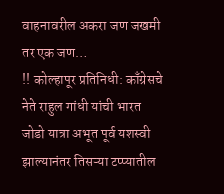वाहनावरील अकरा जण जखमी तर एक जण…
!! कोल्हापूर प्रतिनिधी: काँग्रेसचे नेते राहुल गांधी यांची भारत जोडो यात्रा अभूत पूर्व यशस्वी झाल्यानंतर तिसऱ्या टप्प्यातील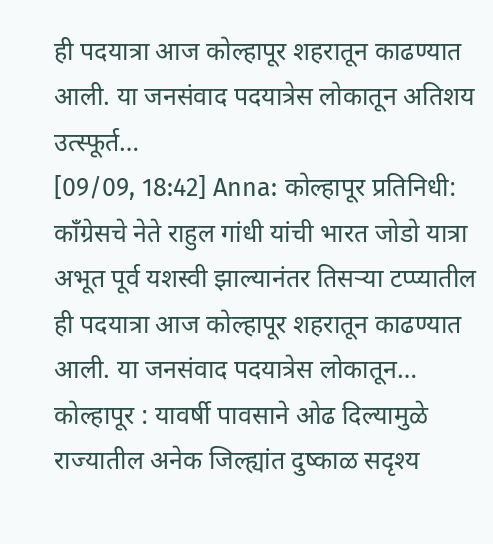ही पदयात्रा आज कोल्हापूर शहरातून काढण्यात आली. या जनसंवाद पदयात्रेस लोकातून अतिशय उत्स्फूर्त…
[09/09, 18:42] Anna: कोल्हापूर प्रतिनिधी: काँग्रेसचे नेते राहुल गांधी यांची भारत जोडो यात्रा अभूत पूर्व यशस्वी झाल्यानंतर तिसऱ्या टप्प्यातील ही पदयात्रा आज कोल्हापूर शहरातून काढण्यात आली. या जनसंवाद पदयात्रेस लोकातून…
कोल्हापूर : यावर्षी पावसाने ओढ दिल्यामुळे राज्यातील अनेक जिल्ह्यांत दुष्काळ सदृश्य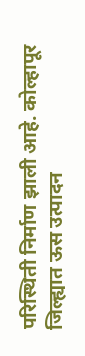परिस्थिती निर्माण झाली आहे. कोल्हापूर जिल्ह्यात ऊस उत्पादन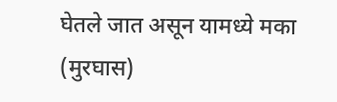घेतले जात असून यामध्ये मका (मुरघास)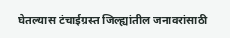घेतल्यास टंचाईग्रस्त जिल्ह्यांतील जनावरांसाठी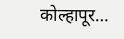कोल्हापूर…